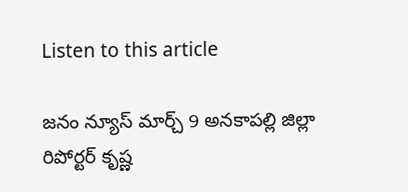Listen to this article

జనం న్యూస్ మార్చ్ 9 అనకాపల్లి జిల్లా రిపోర్టర్ కృష్ణ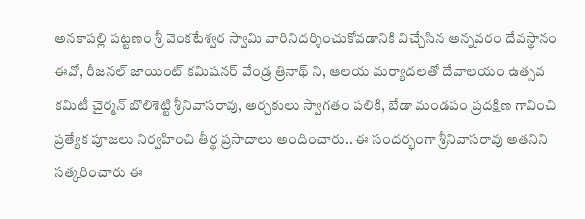అనకాపల్లి పట్టణం శ్రీ వెంకటేశ్వర స్వామి వారినిదర్శించుకోవడానికి విచ్చేసిన అన్నవరం దేవస్థానం ఈవో, రీజనల్ జాయింట్ కమిషనర్ వేండ్ర త్రినాథ్ ని, ఆలయ మర్యాదలతో దేవాలయం ఉత్సవ కమిటీ చైర్మన్ బొలిశెట్టి శ్రీనివాసరావు, అర్చకులు స్వాగతం పలికి, బేడా మండపం ప్రదక్షిణ గావించి ప్రత్యేక పూజలు నిర్వహించి తీర్థ ప్రసాదాలు అందించారు.. ఈ సందర్భంగా శ్రీనివాసరావు అతనిని సత్కరించారు ఈ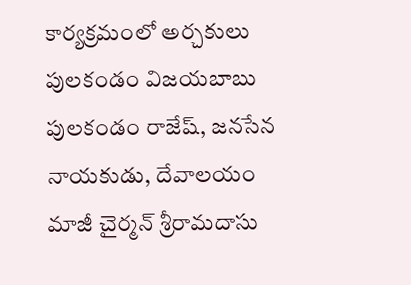కార్యక్రమంలో అర్చకులు పులకండం విజయబాబు పులకండం రాజేష్, జనసేన నాయకుడు, దేవాలయం మాజీ చైర్మన్ శ్రీరామదాసు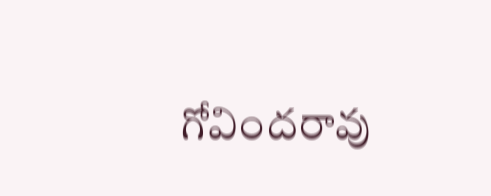గోవిందరావు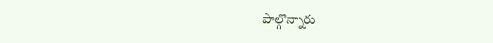పాల్గొన్నారు